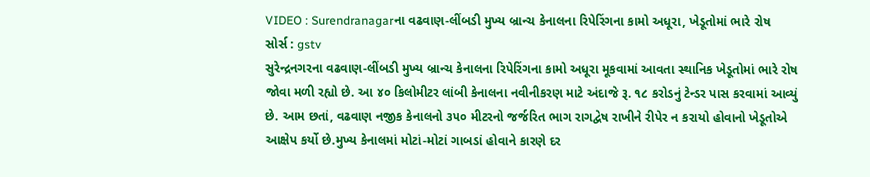VIDEO : Surendranagarના વઢવાણ-લીંબડી મુખ્ય બ્રાન્ચ કેનાલના રિપેરિંગના કામો અધૂરા, ખેડૂતોમાં ભારે રોષ
સોર્સ : gstv
સુરેન્દ્રનગરના વઢવાણ-લીંબડી મુખ્ય બ્રાન્ચ કેનાલના રિપેરિંગના કામો અધૂરા મૂકવામાં આવતા સ્થાનિક ખેડૂતોમાં ભારે રોષ જોવા મળી રહ્યો છે. આ ૪૦ કિલોમીટર લાંબી કેનાલના નવીનીકરણ માટે અંદાજે રૂ. ૧૮ કરોડનું ટેન્ડર પાસ કરવામાં આવ્યું છે. આમ છતાં, વઢવાણ નજીક કેનાલનો ૩૫૦ મીટરનો જર્જરિત ભાગ રાગદ્વેષ રાખીને રીપેર ન કરાયો હોવાનો ખેડૂતોએ આક્ષેપ કર્યો છે.મુખ્ય કેનાલમાં મોટાં-મોટાં ગાબડાં હોવાને કારણે દર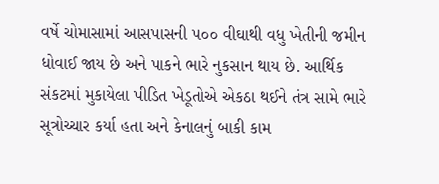વર્ષે ચોમાસામાં આસપાસની ૫૦૦ વીઘાથી વધુ ખેતીની જમીન ધોવાઈ જાય છે અને પાકને ભારે નુકસાન થાય છે. આર્થિક સંકટમાં મુકાયેલા પીડિત ખેડૂતોએ એકઠા થઈને તંત્ર સામે ભારે સૂત્રોચ્ચાર કર્યા હતા અને કેનાલનું બાકી કામ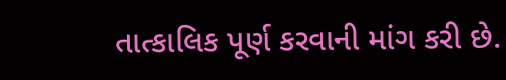તાત્કાલિક પૂર્ણ કરવાની માંગ કરી છે.